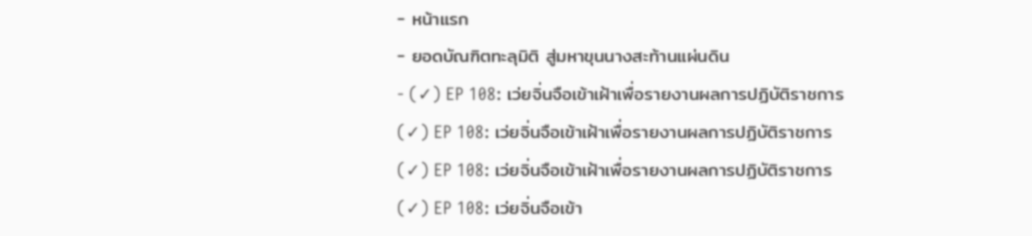- หน้าแรก
- ยอดบัณฑิตทะลุมิติ สู่มหาขุนนางสะท้านแผ่นดิน
- (✓) EP 108: เว่ยจิ่นจือเข้าเฝ้าเพื่อรายงานผลการปฏิบัติราชการ
(✓) EP 108: เว่ยจิ่นจือเข้าเฝ้าเพื่อรายงานผลการปฏิบัติราชการ
(✓) EP 108: เว่ยจิ่นจือเข้าเฝ้าเพื่อรายงานผลการปฏิบัติราชการ
(✓) EP 108: เว่ยจิ่นจือเข้า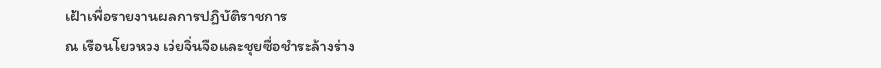เฝ้าเพื่อรายงานผลการปฏิบัติราชการ
ณ เรือนโยวหวง เว่ยจิ่นจือและชุยซื่อชำระล้างร่าง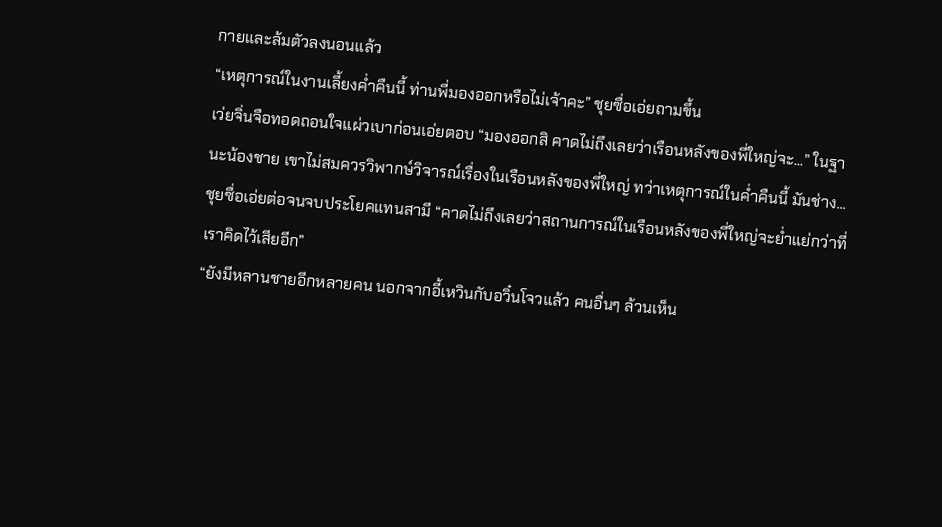กายและล้มตัวลงนอนแล้ว
“เหตุการณ์ในงานเลี้ยงค่ำคืนนี้ ท่านพี่มองออกหรือไม่เจ้าคะ” ชุยซื่อเอ่ยถามขึ้น
เว่ยจิ่นจือทอดถอนใจแผ่วเบาก่อนเอ่ยตอบ “มองออกสิ คาดไม่ถึงเลยว่าเรือนหลังของพี่ใหญ่จะ...” ในฐานะน้องชาย เขาไม่สมควรวิพากษ์วิจารณ์เรื่องในเรือนหลังของพี่ใหญ่ ทว่าเหตุการณ์ในค่ำคืนนี้ มันช่าง...
ชุยซื่อเอ่ยต่อจนจบประโยคแทนสามี “คาดไม่ถึงเลยว่าสถานการณ์ในเรือนหลังของพี่ใหญ่จะย่ำแย่กว่าที่เราคิดไว้เสียอีก”
“ยังมีหลานชายอีกหลายคน นอกจากอี้เหวินกับอวิ๋นโจวแล้ว คนอื่นๆ ล้วนเห็น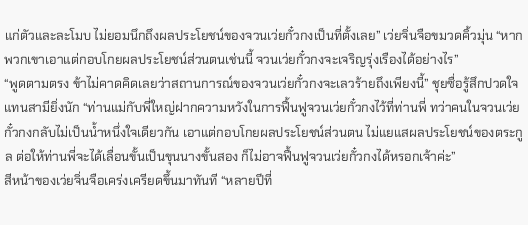แก่ตัวและละโมบ ไม่ยอมนึกถึงผลประโยชน์ของจวนเว่ยกั๋วกงเป็นที่ตั้งเลย” เว่ยจิ่นจือขมวดคิ้วมุ่น “หากพวกเขาเอาแต่กอบโกยผลประโยชน์ส่วนตนเช่นนี้ จวนเว่ยกั๋วกงจะเจริญรุ่งเรืองได้อย่างไร”
“พูดตามตรง ข้าไม่คาดคิดเลยว่าสถานการณ์ของจวนเว่ยกั๋วกงจะเลวร้ายถึงเพียงนี้” ชุยซื่อรู้สึกปวดใจแทนสามียิ่งนัก “ท่านแม่กับพี่ใหญ่ฝากความหวังในการฟื้นฟูจวนเว่ยกั๋วกงไว้ที่ท่านพี่ ทว่าคนในจวนเว่ยกั๋วกงกลับไม่เป็นน้ำหนึ่งใจเดียวกัน เอาแต่กอบโกยผลประโยชน์ส่วนตน ไม่แยแสผลประโยชน์ของตระกูล ต่อให้ท่านพี่จะได้เลื่อนขั้นเป็นขุนนางขั้นสอง ก็ไม่อาจฟื้นฟูจวนเว่ยกั๋วกงได้หรอกเจ้าค่ะ”
สีหน้าของเว่ยจิ่นจือเคร่งเครียดขึ้นมาทันที “หลายปีที่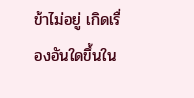ข้าไม่อยู่ เกิดเรื่องอันใดขึ้นใน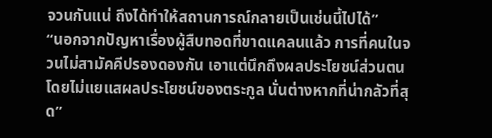จวนกันแน่ ถึงได้ทำให้สถานการณ์กลายเป็นเช่นนี้ไปได้”
“นอกจากปัญหาเรื่องผู้สืบทอดที่ขาดแคลนแล้ว การที่คนในจวนไม่สามัคคีปรองดองกัน เอาแต่นึกถึงผลประโยชน์ส่วนตน โดยไม่แยแสผลประโยชน์ของตระกูล นั่นต่างหากที่น่ากลัวที่สุด”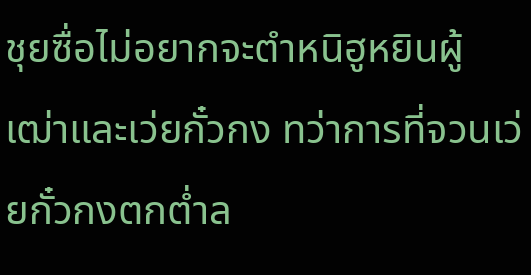ชุยซื่อไม่อยากจะตำหนิฮูหยินผู้เฒ่าและเว่ยกั๋วกง ทว่าการที่จวนเว่ยกั๋วกงตกต่ำล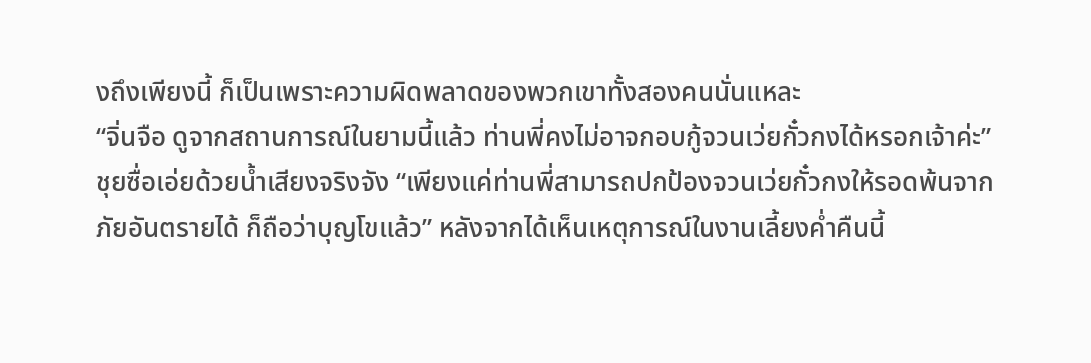งถึงเพียงนี้ ก็เป็นเพราะความผิดพลาดของพวกเขาทั้งสองคนนั่นแหละ
“จิ่นจือ ดูจากสถานการณ์ในยามนี้แล้ว ท่านพี่คงไม่อาจกอบกู้จวนเว่ยกั๋วกงได้หรอกเจ้าค่ะ” ชุยซื่อเอ่ยด้วยน้ำเสียงจริงจัง “เพียงแค่ท่านพี่สามารถปกป้องจวนเว่ยกั๋วกงให้รอดพ้นจากภัยอันตรายได้ ก็ถือว่าบุญโขแล้ว” หลังจากได้เห็นเหตุการณ์ในงานเลี้ยงค่ำคืนนี้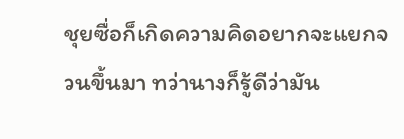ชุยซื่อก็เกิดความคิดอยากจะแยกจวนขึ้นมา ทว่านางก็รู้ดีว่ามัน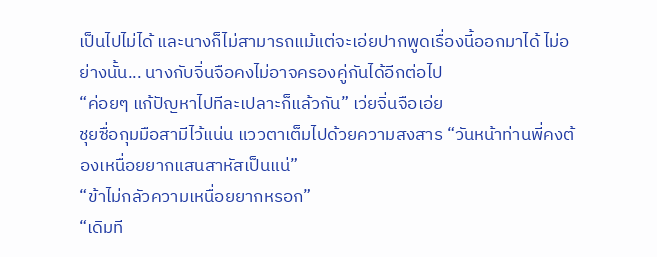เป็นไปไม่ได้ และนางก็ไม่สามารถแม้แต่จะเอ่ยปากพูดเรื่องนี้ออกมาได้ ไม่อย่างนั้น... นางกับจิ่นจือคงไม่อาจครองคู่กันได้อีกต่อไป
“ค่อยๆ แก้ปัญหาไปทีละเปลาะก็แล้วกัน” เว่ยจิ่นจือเอ่ย
ชุยซื่อกุมมือสามีไว้แน่น แววตาเต็มไปด้วยความสงสาร “วันหน้าท่านพี่คงต้องเหนื่อยยากแสนสาหัสเป็นแน่”
“ข้าไม่กลัวความเหนื่อยยากหรอก”
“เดิมที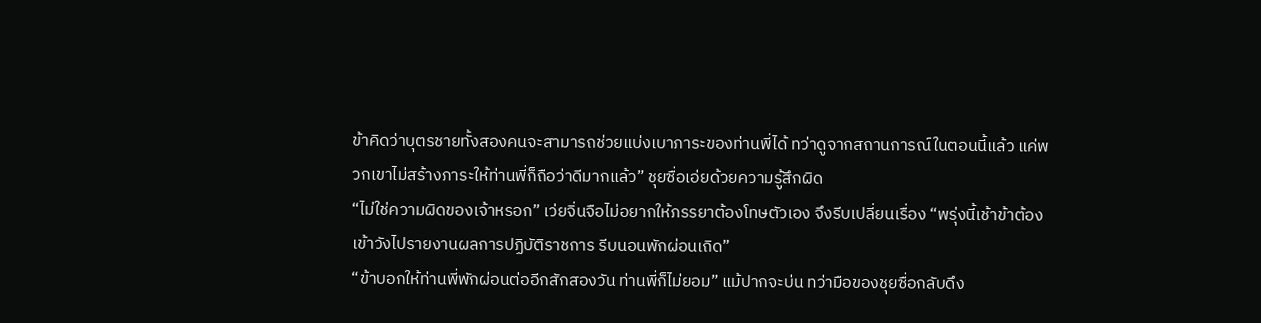ข้าคิดว่าบุตรชายทั้งสองคนจะสามารถช่วยแบ่งเบาภาระของท่านพี่ได้ ทว่าดูจากสถานการณ์ในตอนนี้แล้ว แค่พวกเขาไม่สร้างภาระให้ท่านพี่ก็ถือว่าดีมากแล้ว” ชุยซื่อเอ่ยด้วยความรู้สึกผิด
“ไม่ใช่ความผิดของเจ้าหรอก” เว่ยจิ่นจือไม่อยากให้ภรรยาต้องโทษตัวเอง จึงรีบเปลี่ยนเรื่อง “พรุ่งนี้เช้าข้าต้องเข้าวังไปรายงานผลการปฏิบัติราชการ รีบนอนพักผ่อนเถิด”
“ข้าบอกให้ท่านพี่พักผ่อนต่ออีกสักสองวัน ท่านพี่ก็ไม่ยอม” แม้ปากจะบ่น ทว่ามือของชุยซื่อกลับดึง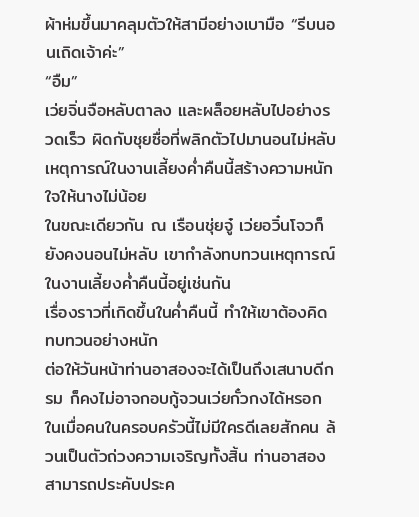ผ้าห่มขึ้นมาคลุมตัวให้สามีอย่างเบามือ “รีบนอนเถิดเจ้าค่ะ”
“อืม”
เว่ยจิ่นจือหลับตาลง และผล็อยหลับไปอย่างรวดเร็ว ผิดกับชุยซื่อที่พลิกตัวไปมานอนไม่หลับ เหตุการณ์ในงานเลี้ยงค่ำคืนนี้สร้างความหนักใจให้นางไม่น้อย
ในขณะเดียวกัน ณ เรือนชุ่ยจู๋ เว่ยอวิ๋นโจวก็ยังคงนอนไม่หลับ เขากำลังทบทวนเหตุการณ์ในงานเลี้ยงค่ำคืนนี้อยู่เช่นกัน
เรื่องราวที่เกิดขึ้นในค่ำคืนนี้ ทำให้เขาต้องคิดทบทวนอย่างหนัก
ต่อให้วันหน้าท่านอาสองจะได้เป็นถึงเสนาบดีกรม ก็คงไม่อาจกอบกู้จวนเว่ยกั๋วกงได้หรอก ในเมื่อคนในครอบครัวนี้ไม่มีใครดีเลยสักคน ล้วนเป็นตัวถ่วงความเจริญทั้งสิ้น ท่านอาสองสามารถประคับประค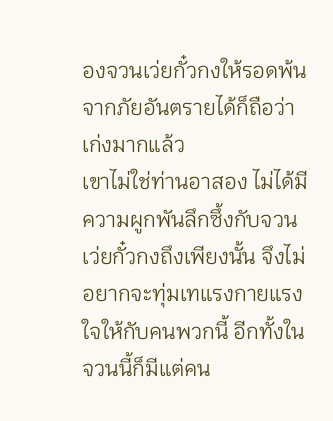องจวนเว่ยกั๋วกงให้รอดพ้นจากภัยอันตรายได้ก็ถือว่าเก่งมากแล้ว
เขาไม่ใช่ท่านอาสอง ไม่ได้มีความผูกพันลึกซึ้งกับจวนเว่ยกั๋วกงถึงเพียงนั้น จึงไม่อยากจะทุ่มเทแรงกายแรงใจให้กับคนพวกนี้ อีกทั้งในจวนนี้ก็มีแต่คน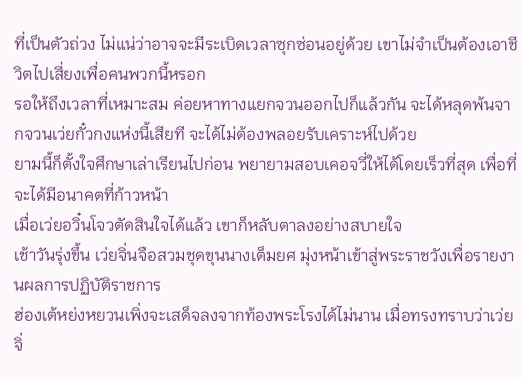ที่เป็นตัวถ่วง ไม่แน่ว่าอาจจะมีระเบิดเวลาซุกซ่อนอยู่ด้วย เขาไม่จำเป็นต้องเอาชีวิตไปเสี่ยงเพื่อคนพวกนี้หรอก
รอให้ถึงเวลาที่เหมาะสม ค่อยหาทางแยกจวนออกไปก็แล้วกัน จะได้หลุดพ้นจากจวนเว่ยกั๋วกงแห่งนี้เสียที จะได้ไม่ต้องพลอยรับเคราะห์ไปด้วย
ยามนี้ก็ตั้งใจศึกษาเล่าเรียนไปก่อน พยายามสอบเคอจวี่ให้ได้โดยเร็วที่สุด เพื่อที่จะได้มีอนาคตที่ก้าวหน้า
เมื่อเว่ยอวิ๋นโจวตัดสินใจได้แล้ว เขาก็หลับตาลงอย่างสบายใจ
เช้าวันรุ่งขึ้น เว่ยจิ่นจือสวมชุดขุนนางเต็มยศ มุ่งหน้าเข้าสู่พระราชวังเพื่อรายงานผลการปฏิบัติราชการ
ฮ่องเต้หย่งหยวนเพิ่งจะเสด็จลงจากท้องพระโรงได้ไม่นาน เมื่อทรงทราบว่าเว่ยจิ่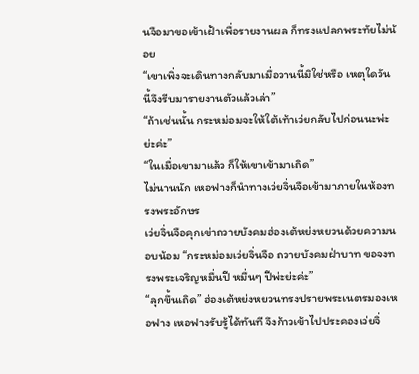นจือมาขอเข้าเฝ้าเพื่อรายงานผล ก็ทรงแปลกพระทัยไม่น้อย
“เขาเพิ่งจะเดินทางกลับมาเมื่อวานนี้มิใช่หรือ เหตุใดวันนี้จึงรีบมารายงานตัวแล้วเล่า”
“ถ้าเช่นนั้น กระหม่อมจะให้ใต้เท้าเว่ยกลับไปก่อนนะพ่ะย่ะค่ะ”
“ในเมื่อเขามาแล้ว ก็ให้เขาเข้ามาเถิด”
ไม่นานนัก เหอฟางก็นำทางเว่ยจิ่นจือเข้ามาภายในห้องทรงพระอักษร
เว่ยจิ่นจือคุกเข่าถวายบังคมฮ่องเต้หย่งหยวนด้วยความนอบน้อม “กระหม่อมเว่ยจิ่นจือ ถวายบังคมฝ่าบาท ขอจงทรงพระเจริญหมื่นปี หมื่นๆ ปีพ่ะย่ะค่ะ”
“ลุกขึ้นเถิด” ฮ่องเต้หย่งหยวนทรงปรายพระเนตรมองเหอฟาง เหอฟางรับรู้ได้ทันที จึงก้าวเข้าไปประคองเว่ยจิ่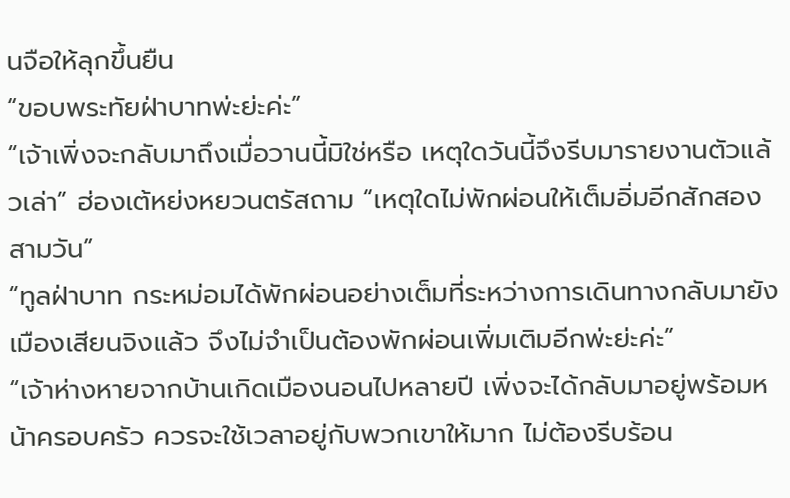นจือให้ลุกขึ้นยืน
“ขอบพระทัยฝ่าบาทพ่ะย่ะค่ะ”
“เจ้าเพิ่งจะกลับมาถึงเมื่อวานนี้มิใช่หรือ เหตุใดวันนี้จึงรีบมารายงานตัวแล้วเล่า” ฮ่องเต้หย่งหยวนตรัสถาม “เหตุใดไม่พักผ่อนให้เต็มอิ่มอีกสักสองสามวัน”
“ทูลฝ่าบาท กระหม่อมได้พักผ่อนอย่างเต็มที่ระหว่างการเดินทางกลับมายังเมืองเสียนจิงแล้ว จึงไม่จำเป็นต้องพักผ่อนเพิ่มเติมอีกพ่ะย่ะค่ะ”
“เจ้าห่างหายจากบ้านเกิดเมืองนอนไปหลายปี เพิ่งจะได้กลับมาอยู่พร้อมหน้าครอบครัว ควรจะใช้เวลาอยู่กับพวกเขาให้มาก ไม่ต้องรีบร้อน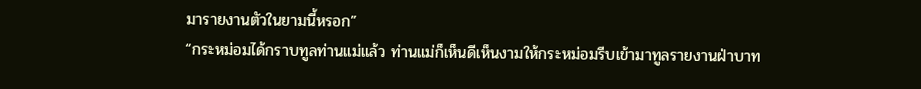มารายงานตัวในยามนี้หรอก”
“กระหม่อมได้กราบทูลท่านแม่แล้ว ท่านแม่ก็เห็นดีเห็นงามให้กระหม่อมรีบเข้ามาทูลรายงานฝ่าบาท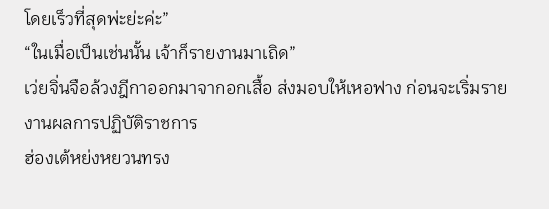โดยเร็วที่สุดพ่ะย่ะค่ะ”
“ในเมื่อเป็นเช่นนั้น เจ้าก็รายงานมาเถิด”
เว่ยจิ่นจือล้วงฎีกาออกมาจากอกเสื้อ ส่งมอบให้เหอฟาง ก่อนจะเริ่มรายงานผลการปฏิบัติราชการ
ฮ่องเต้หย่งหยวนทรง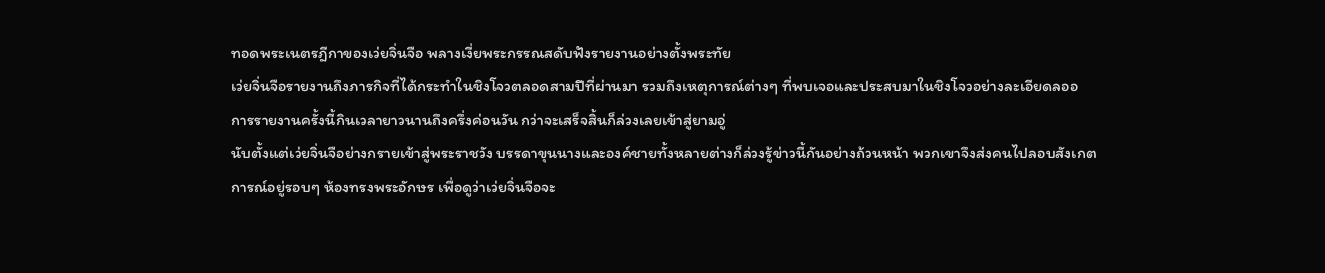ทอดพระเนตรฎีกาของเว่ยจิ่นจือ พลางเงี่ยพระกรรณสดับฟังรายงานอย่างตั้งพระทัย
เว่ยจิ่นจือรายงานถึงภารกิจที่ได้กระทำในชิงโจวตลอดสามปีที่ผ่านมา รวมถึงเหตุการณ์ต่างๆ ที่พบเจอและประสบมาในชิงโจวอย่างละเอียดลออ
การรายงานครั้งนี้กินเวลายาวนานถึงครึ่งค่อนวัน กว่าจะเสร็จสิ้นก็ล่วงเลยเข้าสู่ยามอู่
นับตั้งแต่เว่ยจิ่นจือย่างกรายเข้าสู่พระราชวัง บรรดาขุนนางและองค์ชายทั้งหลายต่างก็ล่วงรู้ข่าวนี้กันอย่างถ้วนหน้า พวกเขาจึงส่งคนไปลอบสังเกตการณ์อยู่รอบๆ ห้องทรงพระอักษร เพื่อดูว่าเว่ยจิ่นจือจะ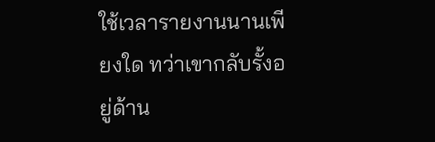ใช้เวลารายงานนานเพียงใด ทว่าเขากลับรั้งอยู่ด้าน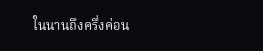ในนานถึงครึ่งค่อน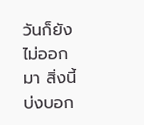วันก็ยังไม่ออกมา สิ่งนี้บ่งบอก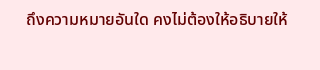ถึงความหมายอันใด คงไม่ต้องให้อธิบายให้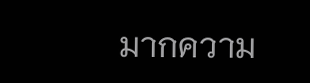มากความ